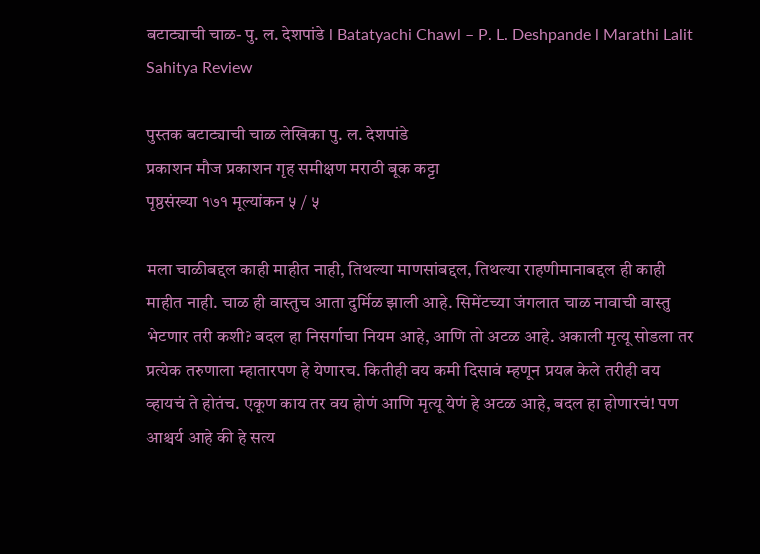बटाट्याची चाळ- पु. ल. देशपांडे l Batatyachi Chawl – P. L. Deshpande l Marathi Lalit Sahitya Review

पुस्तक बटाट्याची चाळ लेखिका पु. ल. देशपांडे
प्रकाशन मौज प्रकाशन गृह समीक्षण मराठी बूक कट्टा
पृष्ठसंख्या १७१ मूल्यांकन ५ / ५

मला चाळीबद्दल काही माहीत नाही, तिथल्या माणसांबद्दल, तिथल्या राहणीमानाबद्दल ही काही माहीत नाही. चाळ ही वास्तुच आता दुर्मिळ झाली आहे. सिमेंटच्या जंगलात चाळ नावाची वास्तु भेटणार तरी कशी? बदल हा निसर्गाचा नियम आहे, आणि तो अटळ आहे. अकाली मृत्यू सोडला तर प्रत्येक तरुणाला म्हातारपण हे येणारच. कितीही वय कमी दिसावं म्हणून प्रयत्न केले तरीही वय व्हायचं ते होतंच. एकूण काय तर वय होणं आणि मृत्यू येणं हे अटळ आहे, बदल हा होणारचं! पण आश्चर्य आहे की हे सत्य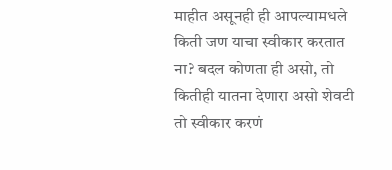माहीत असूनही ही आपल्यामधले किती जण याचा स्वीकार करतात ना? बदल कोणता ही असो, तो कितीही यातना देणारा असो शेवटी तो स्वीकार करणं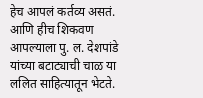हेच आपलं कर्तव्य असतं. आणि हीच शिकवण आपल्याला पु. ल. देशपांडे यांच्या बटाट्याची चाळ या ललित साहित्यातून भेटते.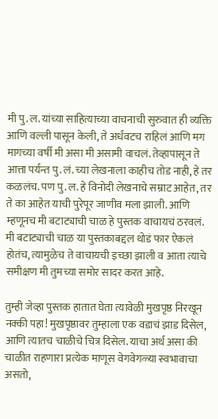मी पु. ल. यांच्या साहित्याच्या वाचनाची सुरुवात ही व्यक्ति आणि वल्ली पासून केली, ते अर्धवटच राहिलं आणि मग मागच्या वर्षी मी असा मी असामी वाचलं. तेव्हापासून ते आत्ता पर्यन्त पु. लं. च्या लेखनाला काहीच तोड नाही, हे तर कळलंच. पण पु. ल. हे विनोदी लेखनाचे सम्राट आहेत, तर ते का आहेत याची पुरेपूर जाणीव मला झाली. आणि म्हणूनच मी बटाट्याची चाळ हे पुस्तक वाचायचं ठरवलं. मी बटाट्याची चाळ या पुस्तकाबद्दल थोडं फार ऐकलं होतंच, त्यामुळेच ते वाचायची इच्छा झाली व आता त्याचे समीक्षण मी तुमच्या समोर सादर करत आहे.

तुम्ही जेव्हा पुस्तक हातात घेता त्यावेळी मुखपृष्ठ निरखून नक्की पहा! मुखपृष्ठावर तुम्हाला एक वडाचं झाड दिसेल, आणि त्यातच चाळीचे चित्र दिसेल. याचा अर्थ असा की चाळीत राहणारा प्रत्येक माणूस वेगवेगळ्या स्वभावाचा असतो,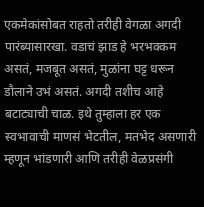एकमेकांसोबत राहतो तरीही वेगळा अगदी पारंब्यासारखा. वडाचं झाड हे भरभक्कम असतं, मजबूत असतं, मुळांना घट्ट धरून डौलाने उभं असतं. अगदी तशीच आहे बटाट्याची चाळ. इथे तुम्हाला हर एक स्वभावाची माणसं भेटतील, मतभेद असणारी म्हणून भांडणारी आणि तरीही वेळप्रसंगी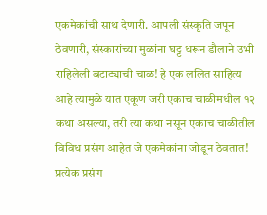एकमेकांची साथ देणारी. आपली संस्कृति जपून ठेवणारी, संस्कारांच्या मुळांना घट्ट धरून डौलाने उभी राहिलेली बटाट्याची चाळ! हे एक ललित साहित्य आहे त्यामुळे यात एकूण जरी एकाच चाळीमधील १२ कथा असल्या, तरी त्या कथा नसून एकाच चाळीतील विविध प्रसंग आहेत जे एकमेकांना जोडून ठेवतात! प्रत्येक प्रसंग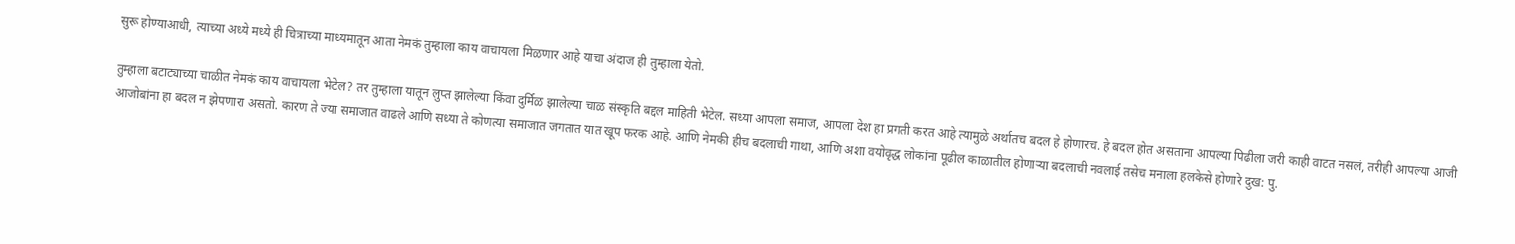सुरू होण्याआधी, त्याच्या अध्ये मध्ये ही चित्राच्या माध्यमातून आता नेमकं तुम्हाला काय वाचायला मिळणार आहे याचा अंदाज ही तुम्हाला येतो.

तुम्हाला बटाट्याच्या चाळीत नेमकं काय वाचायला भेटेल? तर तुम्हाला यातून लुप्त झालेल्या किंवा दुर्मिळ झालेल्या चाळ संस्कृति बद्दल माहिती भेटेल. सध्या आपला समाज, आपला देश हा प्रगती करत आहे त्यामुळे अर्थातच बदल हे होणारच. हे बदल होत असताना आपल्या पिढीला जरी काही वाटत नसलं, तरीही आपल्या आजी आजोबांना हा बदल न झेपणारा असतो. कारण ते ज्या समाजात वाढले आणि सध्या ते कोणत्या समाजात जगतात यात खूप फरक आहे. आणि नेमकी हीच बदलाची गाथा, आणि अशा वयोवृद्ध लोकांना पूढील काळातील होणाऱ्या बदलाची नवलाई तसेच मनाला हलकेसे होणारे दुख: पु.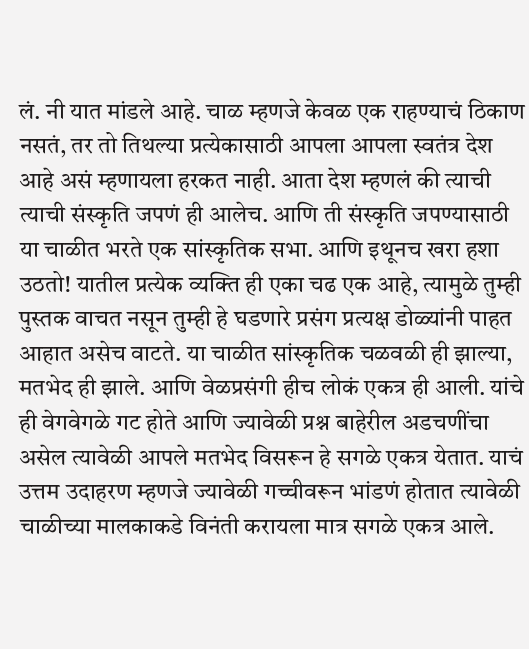लं. नी यात मांडले आहे. चाळ म्हणजे केवळ एक राहण्याचं ठिकाण नसतं, तर तो तिथल्या प्रत्येकासाठी आपला आपला स्वतंत्र देश आहे असं म्हणायला हरकत नाही. आता देश म्हणलं की त्याची त्याची संस्कृति जपणं ही आलेच. आणि ती संस्कृति जपण्यासाठी या चाळीत भरते एक सांस्कृतिक सभा. आणि इथूनच खरा हशा उठतो! यातील प्रत्येक व्यक्ति ही एका चढ एक आहे, त्यामुळे तुम्ही पुस्तक वाचत नसून तुम्ही हे घडणारे प्रसंग प्रत्यक्ष डोळ्यांनी पाहत आहात असेच वाटते. या चाळीत सांस्कृतिक चळवळी ही झाल्या, मतभेद ही झाले. आणि वेळप्रसंगी हीच लोकं एकत्र ही आली. यांचे ही वेगवेगळे गट होते आणि ज्यावेळी प्रश्न बाहेरील अडचणींचा असेल त्यावेळी आपले मतभेद विसरून हे सगळे एकत्र येतात. याचं उत्तम उदाहरण म्हणजे ज्यावेळी गच्चीवरून भांडणं होतात त्यावेळी चाळीच्या मालकाकडे विनंती करायला मात्र सगळे एकत्र आले.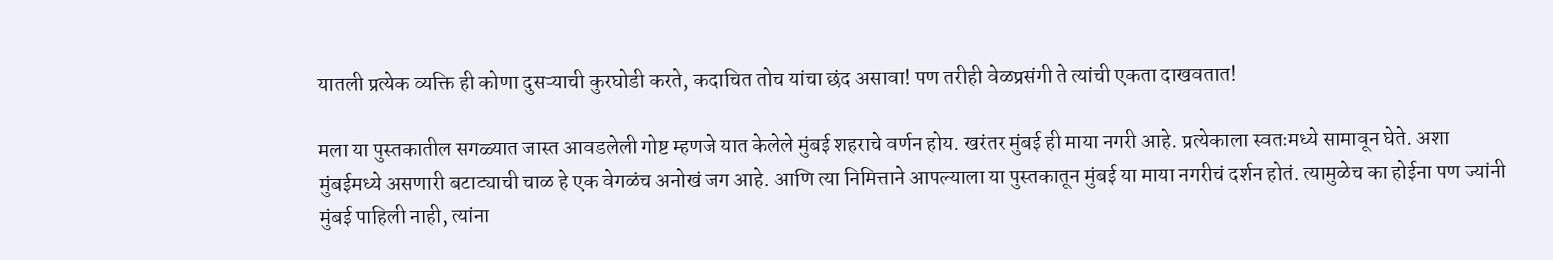यातली प्रत्येक व्यक्ति ही कोणा दुसऱ्याची कुरघोडी करते, कदाचित तोच यांचा छंद असावा! पण तरीही वेळप्रसंगी ते त्यांची एकता दाखवतात!

मला या पुस्तकातील सगळ्यात जास्त आवडलेली गोष्ट म्हणजे यात केलेले मुंबई शहराचे वर्णन होय. खरंतर मुंबई ही माया नगरी आहे. प्रत्येकाला स्वतःमध्ये सामावून घेते. अशा मुंबईमध्ये असणारी बटाट्याची चाळ हे एक वेगळंच अनोखं जग आहे. आणि त्या निमित्ताने आपल्याला या पुस्तकातून मुंबई या माया नगरीचं दर्शन होतं. त्यामुळेच का होईना पण ज्यांनी मुंबई पाहिली नाही, त्यांना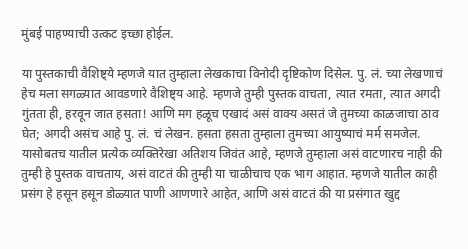मुंबई पाहण्याची उत्कट इच्छा होईल.

या पुस्तकाची वैशिष्ट्ये म्हणजे यात तुम्हाला लेखकाचा विनोदी दृष्टिकोण दिसेल. पु. लं. च्या लेखणाचं हेच मला सगळ्यात आवडणारे वैशिष्ट्य आहे. म्हणजे तुम्ही पुस्तक वाचता, त्यात रमता, त्यात अगदी गुंतता ही, हरवून जात हसता! आणि मग हळूच एखादं असं वाक्य असतं जे तुमच्या काळजाचा ठाव घेत; अगदी असंच आहे पु. लं. चं लेखन. हसता हसता तुम्हाला तुमच्या आयुष्याचं मर्म समजेल. यासोबतच यातील प्रत्येक व्यक्तिरेखा अतिशय जिवंत आहे, म्हणजे तुम्हाला असं वाटणारच नाही की तुम्ही हे पुस्तक वाचताय, असं वाटतं की तुम्ही या चाळीचाच एक भाग आहात. म्हणजे यातील काही प्रसंग हे हसून हसून डोळ्यात पाणी आणणारे आहेत, आणि असं वाटतं की या प्रसंगात खुद्द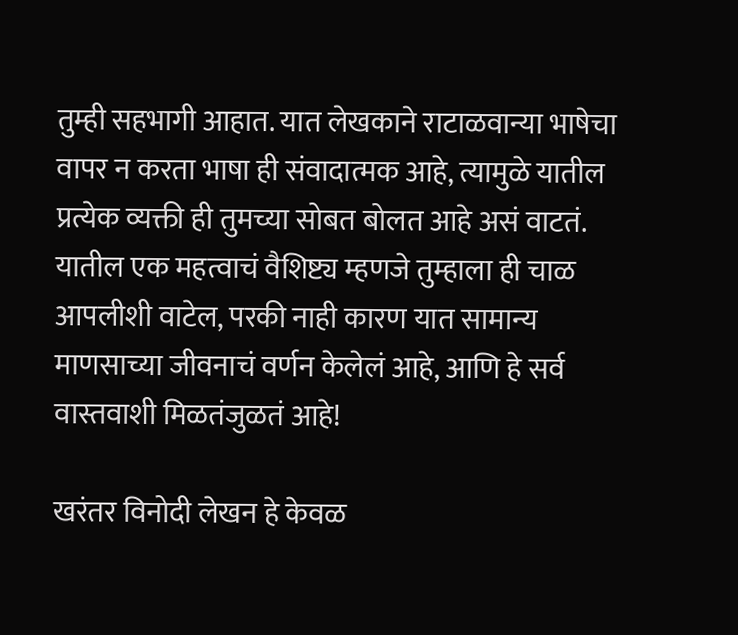तुम्ही सहभागी आहात. यात लेखकाने राटाळवान्या भाषेचा वापर न करता भाषा ही संवादात्मक आहे, त्यामुळे यातील प्रत्येक व्यक्ती ही तुमच्या सोबत बोलत आहे असं वाटतं. यातील एक महत्वाचं वैशिष्ट्य म्हणजे तुम्हाला ही चाळ आपलीशी वाटेल, परकी नाही कारण यात सामान्य माणसाच्या जीवनाचं वर्णन केलेलं आहे, आणि हे सर्व वास्तवाशी मिळतंजुळतं आहे!

खरंतर विनोदी लेखन हे केवळ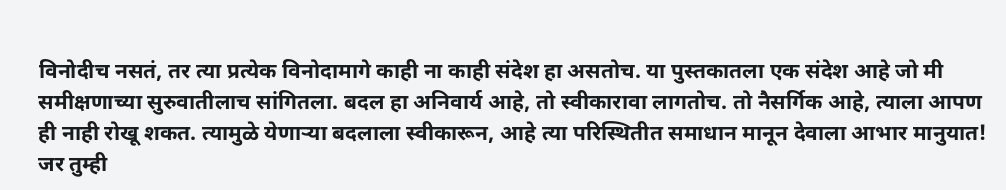विनोदीच नसतं, तर त्या प्रत्येक विनोदामागे काही ना काही संदेश हा असतोच. या पुस्तकातला एक संदेश आहे जो मी समीक्षणाच्या सुरुवातीलाच सांगितला. बदल हा अनिवार्य आहे, तो स्वीकारावा लागतोच. तो नैसर्गिक आहे, त्याला आपण ही नाही रोखू शकत. त्यामुळे येणाऱ्या बदलाला स्वीकारून, आहे त्या परिस्थितीत समाधान मानून देवाला आभार मानुयात! जर तुम्ही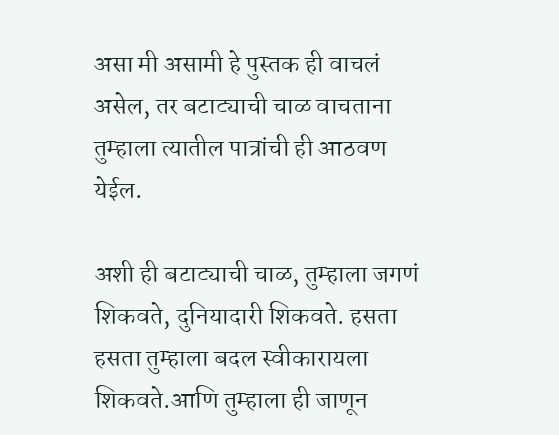असा मी असामी हे पुस्तक ही वाचलं असेल, तर बटाट्याची चाळ वाचताना तुम्हाला त्यातील पात्रांची ही आठवण येईल.

अशी ही बटाट्याची चाळ, तुम्हाला जगणं शिकवते, दुनियादारी शिकवते. हसता हसता तुम्हाला बदल स्वीकारायला शिकवते.आणि तुम्हाला ही जाणून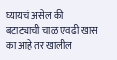घ्यायचं असेल की बटाट्याची चाळ एवढी खास का आहे तर खालील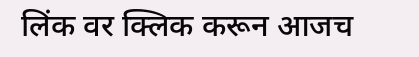लिंक वर क्लिक करून आजच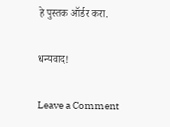हे पुस्तक ऑर्डर करा.

धन्यवाद!

Leave a Comment